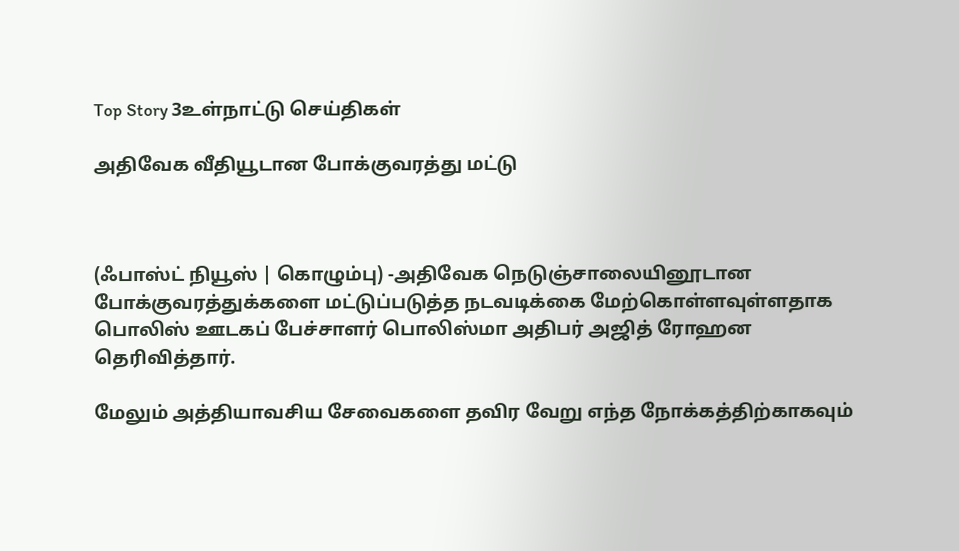Top Story 3உள்நாட்டு செய்திகள்

அதிவேக வீதியூடான போக்குவரத்து மட்டு



(ஃபாஸ்ட் நியூஸ் | கொழும்பு) -அதிவேக நெடுஞ்சாலையினூடான போக்குவரத்துக்களை மட்டுப்படுத்த நடவடிக்கை மேற்கொள்ளவுள்ளதாக பொலிஸ் ஊடகப் பேச்சாளர் பொலிஸ்மா அதிபர் அஜித் ரோஹன தெரிவித்தார்.

மேலும் அத்தியாவசிய சேவைகளை தவிர வேறு எந்த நோக்கத்திற்காகவும்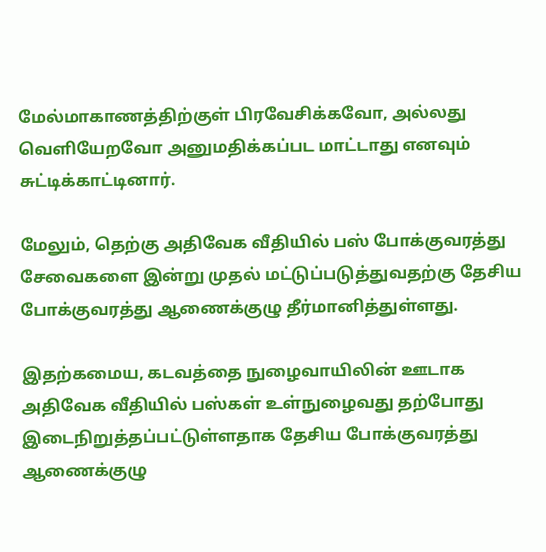மேல்மாகாணத்திற்குள் பிரவேசிக்கவோ, அல்லது வெளியேறவோ அனுமதிக்கப்பட மாட்டாது எனவும் சுட்டிக்காட்டினார்.

மேலும், தெற்கு அதிவேக வீதியில் பஸ் போக்குவரத்து சேவைகளை இன்று முதல் மட்டுப்படுத்துவதற்கு தேசிய போக்குவரத்து ஆணைக்குழு தீர்மானித்துள்ளது.

இதற்கமைய, கடவத்தை நுழைவாயிலின் ஊடாக அதிவேக வீதியில் பஸ்கள் உள்நுழைவது தற்போது இடைநிறுத்தப்பட்டுள்ளதாக தேசிய போக்குவரத்து ஆணைக்குழு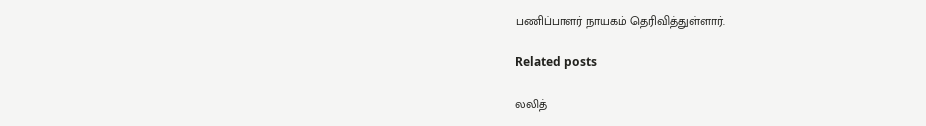பணிப்பாளர் நாயகம் தெரிவித்துள்ளார்.

Related posts

லலித்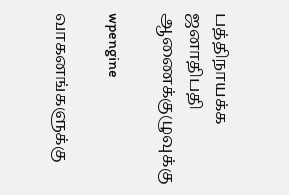பத்திநாயக்க ஜனாதிபதி ஆணைக்குழுவுக்கு

wpengine

வாகனங்களுக்கு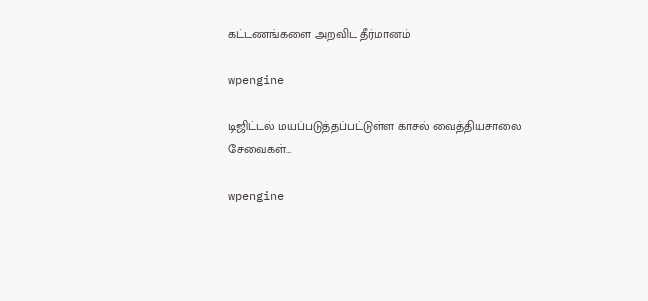கட்டணங்களை அறவிட தீர்மானம்

wpengine

டிஜிட்டல் மயப்படுத்தப்பட்டுள்ள காசல் வைத்தியசாலை சேவைகள்…

wpengine